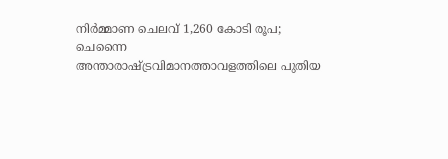നിർമ്മാണ ചെലവ് 1,260 കോടി രൂപ; ചെന്നൈ അന്താരാഷ്ട്രവിമാനത്താവളത്തിലെ പുതിയ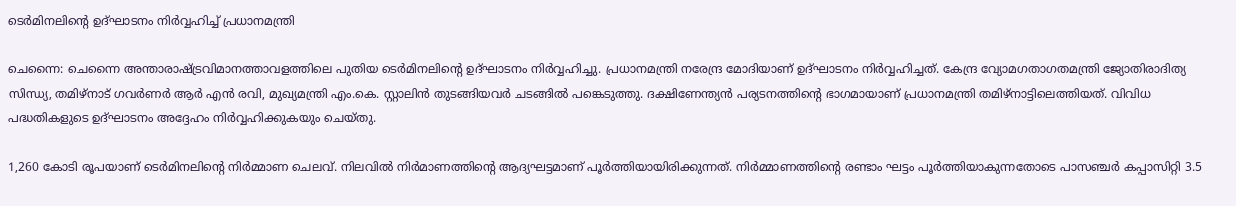ടെർമിനലിന്റെ ഉദ്ഘാടനം നിർവ്വഹിച്ച് പ്രധാനമന്ത്രി

ചെന്നൈ: ചെന്നൈ അന്താരാഷ്ട്രവിമാനത്താവളത്തിലെ പുതിയ ടെർമിനലിന്റെ ഉദ്ഘാടനം നിർവ്വഹിച്ചു. പ്രധാനമന്ത്രി നരേന്ദ്ര മോദിയാണ് ഉദ്ഘാടനം നിർവ്വഹിച്ചത്. കേന്ദ്ര വ്യോമഗതാഗതമന്ത്രി ജ്യോതിരാദിത്യ സിന്ധ്യ, തമിഴ്നാട് ഗവർണർ ആർ എൻ രവി, മുഖ്യമന്ത്രി എം.കെ. സ്റ്റാലിൻ തുടങ്ങിയവർ ചടങ്ങിൽ പങ്കെടുത്തു. ദക്ഷിണേന്ത്യൻ പര്യടനത്തിന്റെ ഭാഗമായാണ് പ്രധാനമന്ത്രി തമിഴ്‌നാട്ടിലെത്തിയത്. വിവിധ പദ്ധതികളുടെ ഉദ്ഘാടനം അദ്ദേഹം നിർവ്വഹിക്കുകയും ചെയ്തു.

1,260 കോടി രൂപയാണ് ടെർമിനലിന്റെ നിർമ്മാണ ചെലവ്. നിലവിൽ നിർമാണത്തിന്റെ ആദ്യഘട്ടമാണ് പൂർത്തിയായിരിക്കുന്നത്. നിർമ്മാണത്തിന്റെ രണ്ടാം ഘട്ടം പൂർത്തിയാകുന്നതോടെ പാസഞ്ചർ കപ്പാസിറ്റി 3.5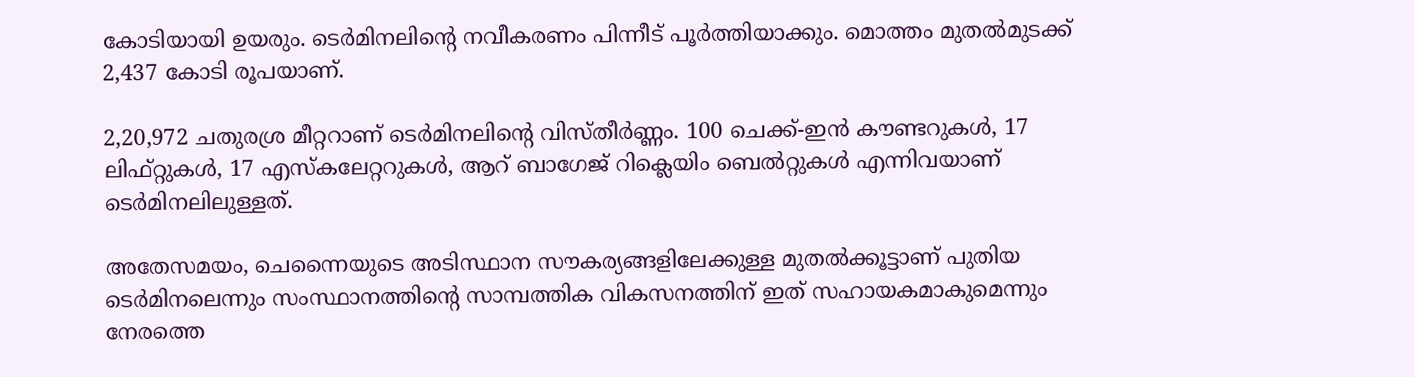കോടിയായി ഉയരും. ടെർമിനലിന്റെ നവീകരണം പിന്നീട് പൂർത്തിയാക്കും. മൊത്തം മുതൽമുടക്ക് 2,437 കോടി രൂപയാണ്.

2,20,972 ചതുരശ്ര മീറ്ററാണ് ടെർമിനലിന്റെ വിസ്തീർണ്ണം. 100 ചെക്ക്-ഇൻ കൗണ്ടറുകൾ, 17 ലിഫ്റ്റുകൾ, 17 എസ്‌കലേറ്ററുകൾ, ആറ് ബാഗേജ് റിക്ലെയിം ബെൽറ്റുകൾ എന്നിവയാണ് ടെർമിനലിലുള്ളത്.

അതേസമയം, ചെന്നൈയുടെ അടിസ്ഥാന സൗകര്യങ്ങളിലേക്കുള്ള മുതൽക്കൂട്ടാണ് പുതിയ ടെർമിനലെന്നും സംസ്ഥാനത്തിന്റെ സാമ്പത്തിക വികസനത്തിന് ഇത് സഹായകമാകുമെന്നും നേരത്തെ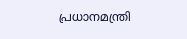പ്രധാനമന്ത്രി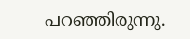പറഞ്ഞിരുന്നു.